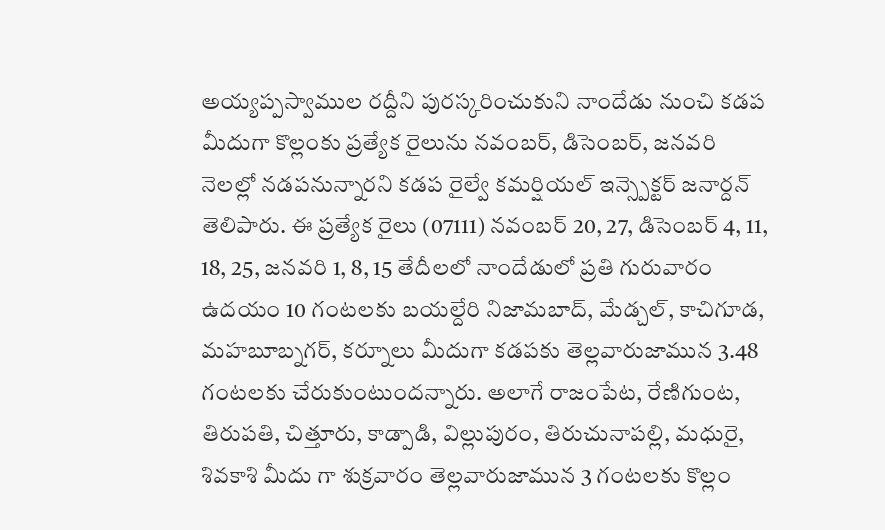అయ్యప్పస్వాముల రద్దీని పురస్కరించుకుని నాందేడు నుంచి కడప మీదుగా కొల్లంకు ప్రత్యేక రైలును నవంబర్, డిసెంబర్, జనవరి నెలల్లో నడపనున్నారని కడప రైల్వే కమర్షియల్ ఇన్స్పెక్టర్ జనార్దన్ తెలిపారు. ఈ ప్రత్యేక రైలు (07111) నవంబర్ 20, 27, డిసెంబర్ 4, 11, 18, 25, జనవరి 1, 8, 15 తేదీలలో నాందేడులో ప్రతి గురువారం ఉదయం 10 గంటలకు బయల్దేరి నిజామబాద్, మేడ్చల్, కాచిగూడ, మహబూబ్నగర్, కర్నూలు మీదుగా కడపకు తెల్లవారుజామున 3.48 గంటలకు చేరుకుంటుందన్నారు. అలాగే రాజంపేట, రేణిగుంట, తిరుపతి, చిత్తూరు, కాడ్పాడి, విల్లుపురం, తిరుచునాపల్లి, మధురై, శివకాశి మీదు గా శుక్రవారం తెల్లవారుజామున 3 గంటలకు కొల్లం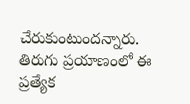చేరుకుంటుందన్నారు. తిరుగు ప్రయాణంలో ఈ ప్రత్యేక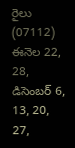రైలు (07112) ఈనెల 22, 28, డిసెంబర్ 6, 13, 20, 27,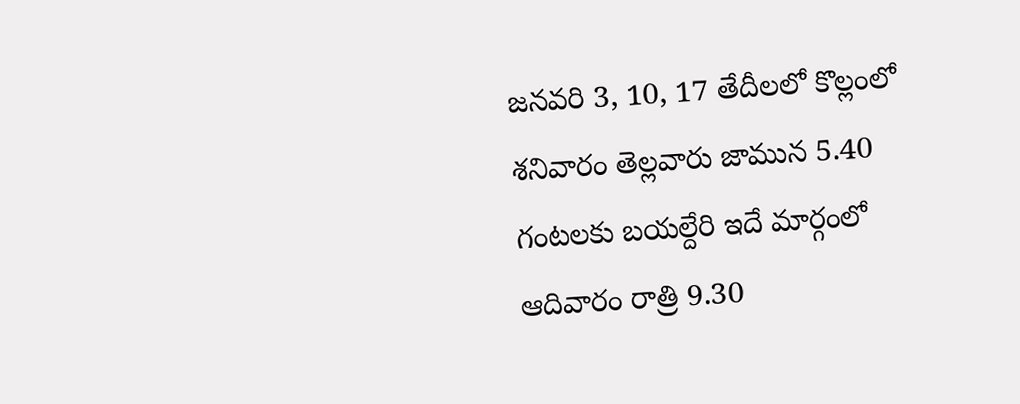జనవరి 3, 10, 17 తేదీలలో కొల్లంలో శనివారం తెల్లవారు జామున 5.40 గంటలకు బయల్దేరి ఇదే మార్గంలో ఆదివారం రాత్రి 9.30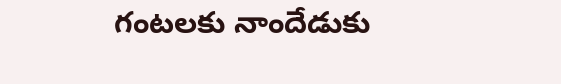గంటలకు నాందేడుకు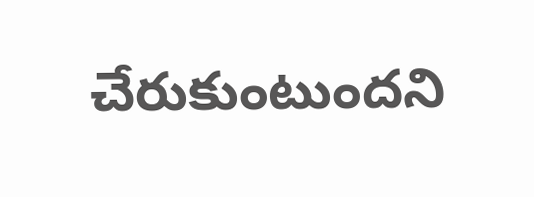చేరుకుంటుందని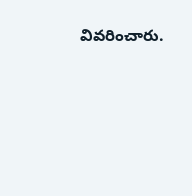వివరించారు.